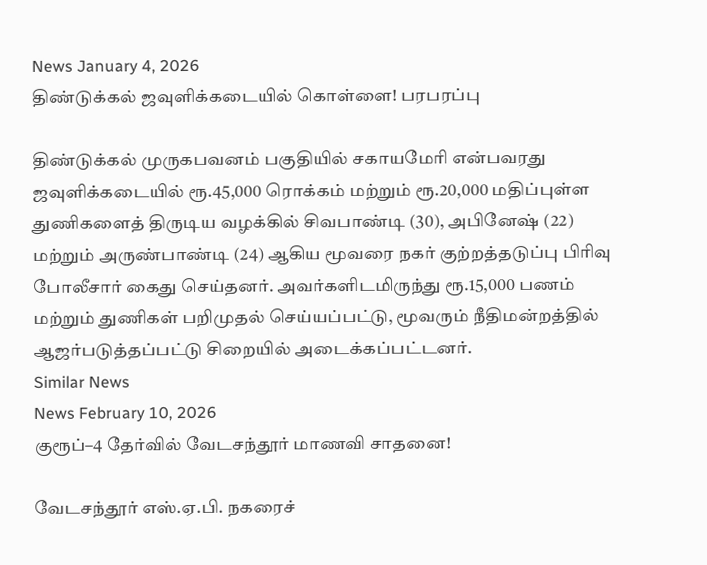News January 4, 2026
திண்டுக்கல் ஜவுளிக்கடையில் கொள்ளை! பரபரப்பு

திண்டுக்கல் முருகபவனம் பகுதியில் சகாயமேரி என்பவரது ஜவுளிக்கடையில் ரூ.45,000 ரொக்கம் மற்றும் ரூ.20,000 மதிப்புள்ள துணிகளைத் திருடிய வழக்கில் சிவபாண்டி (30), அபினேஷ் (22) மற்றும் அருண்பாண்டி (24) ஆகிய மூவரை நகர் குற்றத்தடுப்பு பிரிவு போலீசார் கைது செய்தனர். அவர்களிடமிருந்து ரூ.15,000 பணம் மற்றும் துணிகள் பறிமுதல் செய்யப்பட்டு, மூவரும் நீதிமன்றத்தில் ஆஜர்படுத்தப்பட்டு சிறையில் அடைக்கப்பட்டனர்.
Similar News
News February 10, 2026
குரூப்–4 தேர்வில் வேடசந்தூர் மாணவி சாதனை!

வேடசந்தூர் எஸ்.ஏ.பி. நகரைச்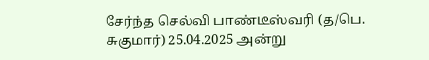சேர்ந்த செல்வி பாண்டீஸ்வரி (த/பெ. சுகுமார்) 25.04.2025 அன்று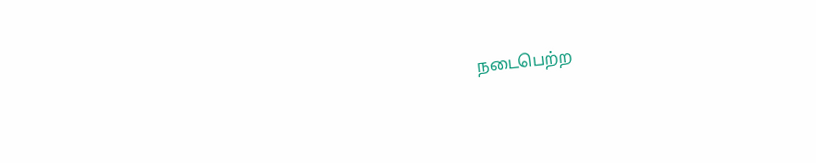நடைபெற்ற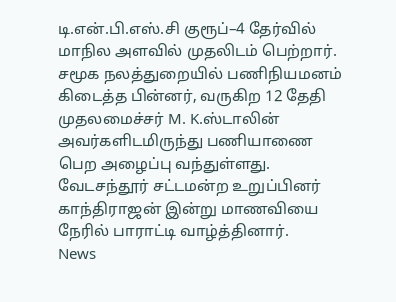டி.என்.பி.எஸ்.சி குரூப்–4 தேர்வில் மாநில அளவில் முதலிடம் பெற்றார். சமூக நலத்துறையில் பணிநியமனம் கிடைத்த பின்னர், வருகிற 12 தேதி முதலமைச்சர் M. K.ஸ்டாலின் அவர்களிடமிருந்து பணியாணை பெற அழைப்பு வந்துள்ளது. வேடசந்தூர் சட்டமன்ற உறுப்பினர் காந்திராஜன் இன்று மாணவியை நேரில் பாராட்டி வாழ்த்தினார்.
News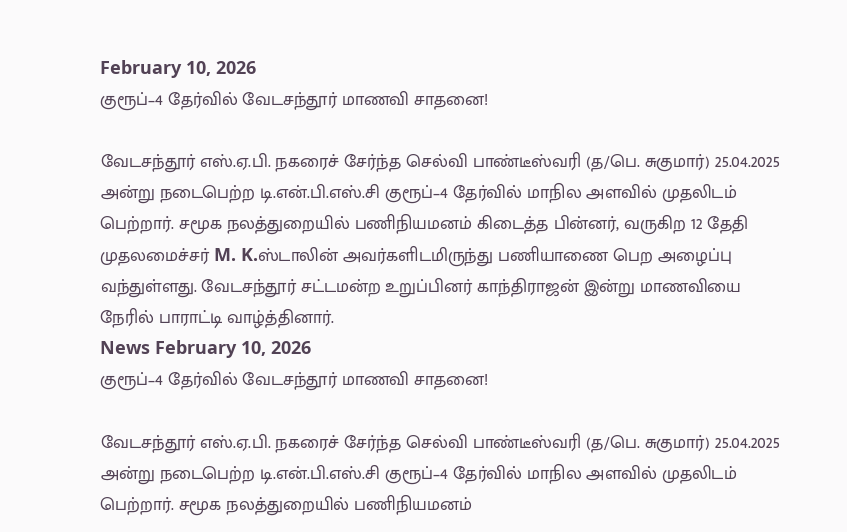February 10, 2026
குரூப்–4 தேர்வில் வேடசந்தூர் மாணவி சாதனை!

வேடசந்தூர் எஸ்.ஏ.பி. நகரைச் சேர்ந்த செல்வி பாண்டீஸ்வரி (த/பெ. சுகுமார்) 25.04.2025 அன்று நடைபெற்ற டி.என்.பி.எஸ்.சி குரூப்–4 தேர்வில் மாநில அளவில் முதலிடம் பெற்றார். சமூக நலத்துறையில் பணிநியமனம் கிடைத்த பின்னர், வருகிற 12 தேதி முதலமைச்சர் M. K.ஸ்டாலின் அவர்களிடமிருந்து பணியாணை பெற அழைப்பு வந்துள்ளது. வேடசந்தூர் சட்டமன்ற உறுப்பினர் காந்திராஜன் இன்று மாணவியை நேரில் பாராட்டி வாழ்த்தினார்.
News February 10, 2026
குரூப்–4 தேர்வில் வேடசந்தூர் மாணவி சாதனை!

வேடசந்தூர் எஸ்.ஏ.பி. நகரைச் சேர்ந்த செல்வி பாண்டீஸ்வரி (த/பெ. சுகுமார்) 25.04.2025 அன்று நடைபெற்ற டி.என்.பி.எஸ்.சி குரூப்–4 தேர்வில் மாநில அளவில் முதலிடம் பெற்றார். சமூக நலத்துறையில் பணிநியமனம்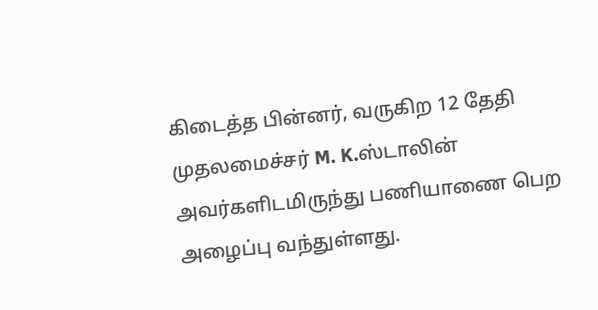கிடைத்த பின்னர், வருகிற 12 தேதி முதலமைச்சர் M. K.ஸ்டாலின் அவர்களிடமிருந்து பணியாணை பெற அழைப்பு வந்துள்ளது.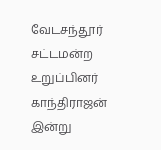வேடசந்தூர் சட்டமன்ற உறுப்பினர் காந்திராஜன் இன்று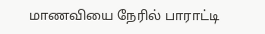மாணவியை நேரில் பாராட்டி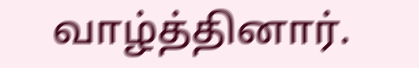வாழ்த்தினார்.